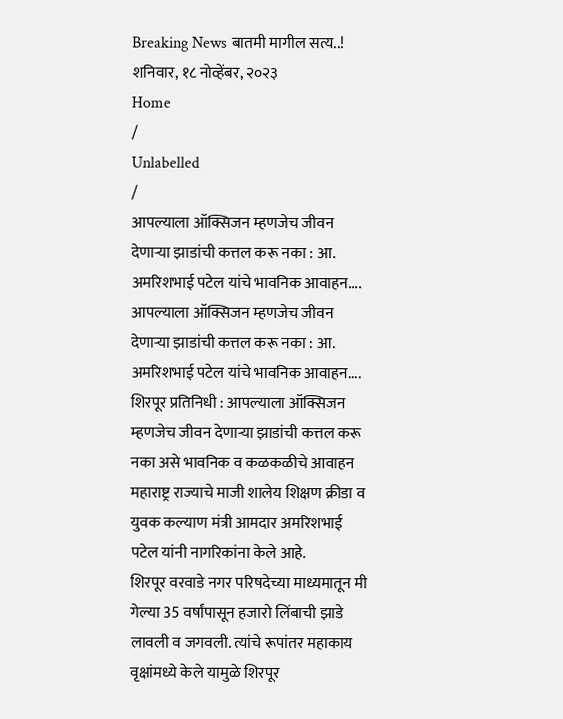Breaking News बातमी मागील सत्य..!
शनिवार, १८ नोव्हेंबर, २०२३
Home
/
Unlabelled
/
आपल्याला ऑक्सिजन म्हणजेच जीवन देणाऱ्या झाडांची कत्तल करू नका : आ. अमरिशभाई पटेल यांचे भावनिक आवाहन....
आपल्याला ऑक्सिजन म्हणजेच जीवन देणाऱ्या झाडांची कत्तल करू नका : आ. अमरिशभाई पटेल यांचे भावनिक आवाहन....
शिरपूर प्रतिनिधी : आपल्याला ऑक्सिजन म्हणजेच जीवन देणाऱ्या झाडांची कत्तल करू नका असे भावनिक व कळकळीचे आवाहन महाराष्ट्र राज्याचे माजी शालेय शिक्षण क्रीडा व युवक कल्याण मंत्री आमदार अमरिशभाई पटेल यांनी नागरिकांना केले आहे.
शिरपूर वरवाडे नगर परिषदेच्या माध्यमातून मी गेल्या 35 वर्षांपासून हजारो लिंबाची झाडे लावली व जगवली. त्यांचे रूपांतर महाकाय वृक्षांमध्ये केले यामुळे शिरपूर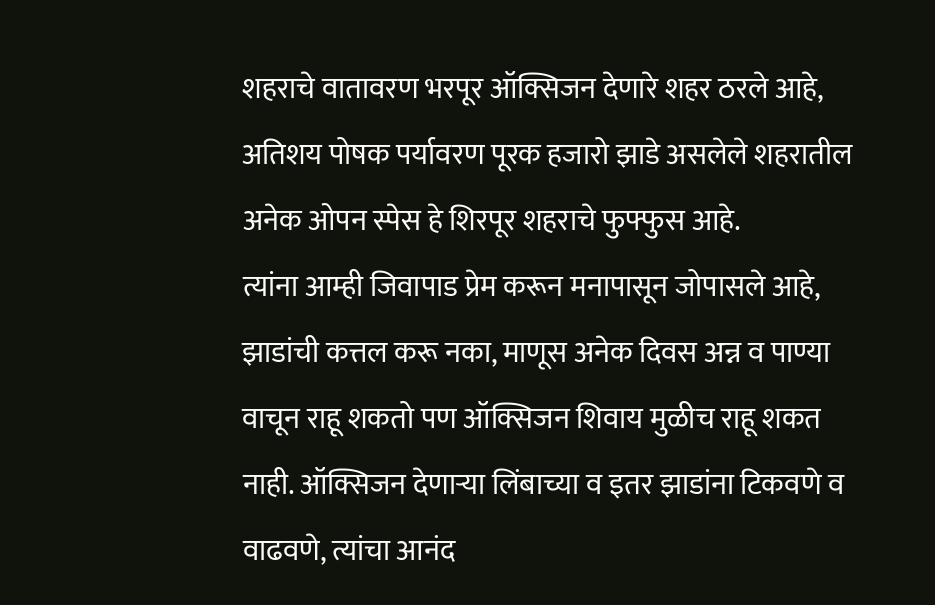शहराचे वातावरण भरपूर ऑक्सिजन देणारे शहर ठरले आहे, अतिशय पोषक पर्यावरण पूरक हजारो झाडे असलेले शहरातील अनेक ओपन स्पेस हे शिरपूर शहराचे फुफ्फुस आहे.
त्यांना आम्ही जिवापाड प्रेम करून मनापासून जोपासले आहे, झाडांची कत्तल करू नका, माणूस अनेक दिवस अन्न व पाण्या वाचून राहू शकतो पण ऑक्सिजन शिवाय मुळीच राहू शकत नाही. ऑक्सिजन देणाऱ्या लिंबाच्या व इतर झाडांना टिकवणे व वाढवणे, त्यांचा आनंद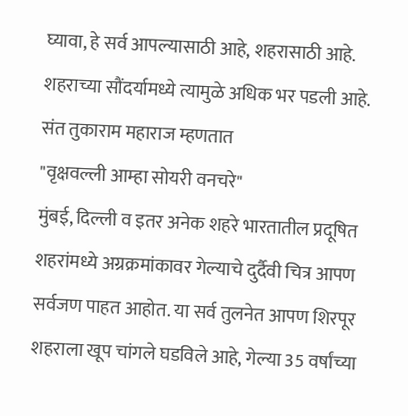घ्यावा, हे सर्व आपल्यासाठी आहे, शहरासाठी आहे. शहराच्या सौंदर्यामध्ये त्यामुळे अधिक भर पडली आहे.
संत तुकाराम महाराज म्हणतात
"वृक्षवल्ली आम्हा सोयरी वनचरे"
मुंबई, दिल्ली व इतर अनेक शहरे भारतातील प्रदूषित शहरांमध्ये अग्रक्रमांकावर गेल्याचे दुर्दैवी चित्र आपण सर्वजण पाहत आहोत. या सर्व तुलनेत आपण शिरपूर शहराला खूप चांगले घडविले आहे, गेल्या 35 वर्षांच्या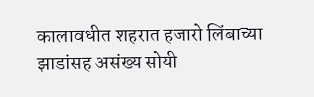कालावधीत शहरात हजारो लिंबाच्या झाडांसह असंख्य सोयी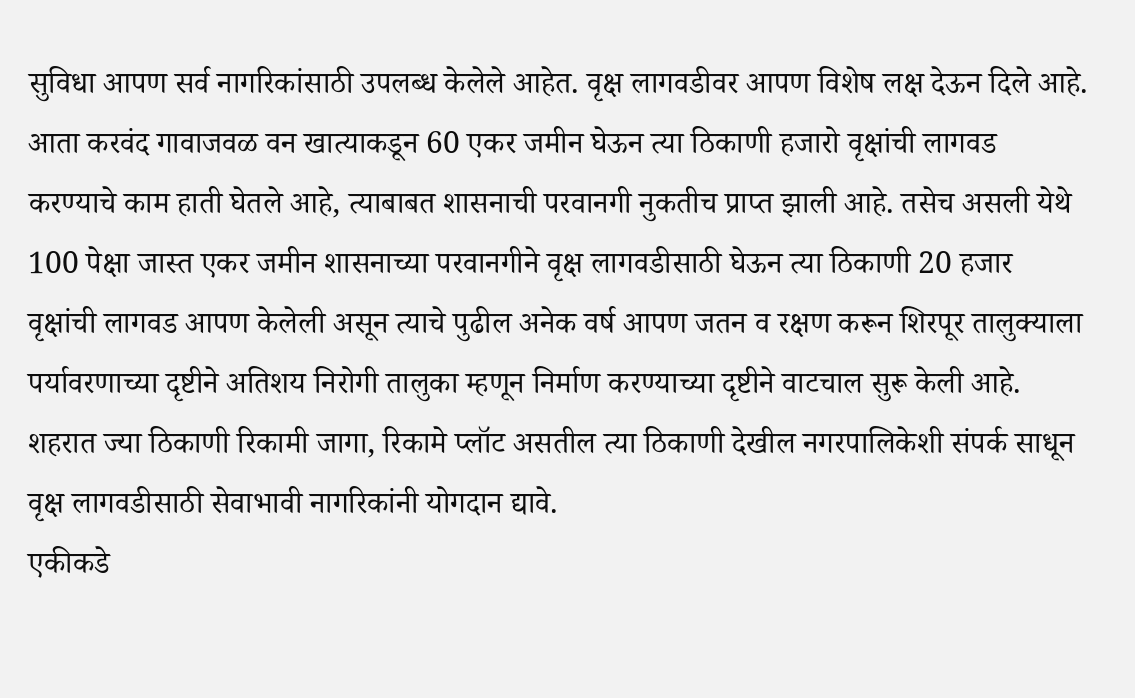सुविधा आपण सर्व नागरिकांसाठी उपलब्ध केलेले आहेत. वृक्ष लागवडीवर आपण विशेष लक्ष देऊन दिले आहे.
आता करवंद गावाजवळ वन खात्याकडून 60 एकर जमीन घेऊन त्या ठिकाणी हजारो वृक्षांची लागवड करण्याचे काम हाती घेतले आहे, त्याबाबत शासनाची परवानगी नुकतीच प्राप्त झाली आहे. तसेच असली येथे 100 पेक्षा जास्त एकर जमीन शासनाच्या परवानगीने वृक्ष लागवडीसाठी घेऊन त्या ठिकाणी 20 हजार वृक्षांची लागवड आपण केलेली असून त्याचे पुढील अनेक वर्ष आपण जतन व रक्षण करून शिरपूर तालुक्याला पर्यावरणाच्या दृष्टीने अतिशय निरोगी तालुका म्हणून निर्माण करण्याच्या दृष्टीने वाटचाल सुरू केली आहे. शहरात ज्या ठिकाणी रिकामी जागा, रिकामे प्लॉट असतील त्या ठिकाणी देखील नगरपालिकेशी संपर्क साधून वृक्ष लागवडीसाठी सेवाभावी नागरिकांनी योगदान द्यावे.
एकीकडे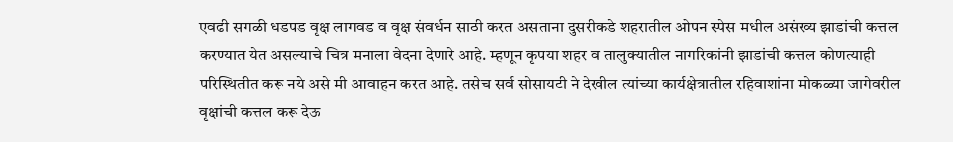एवढी सगळी धडपड वृक्ष लागवड व वृक्ष संवर्धन साठी करत असताना दुसरीकडे शहरातील ओपन स्पेस मधील असंख्य झाडांची कत्तल करण्यात येत असल्याचे चित्र मनाला वेदना देणारे आहे. म्हणून कृपया शहर व तालुक्यातील नागरिकांनी झाडांची कत्तल कोणत्याही परिस्थितीत करू नये असे मी आवाहन करत आहे. तसेच सर्व सोसायटी ने देखील त्यांच्या कार्यक्षेत्रातील रहिवाशांना मोकळ्या जागेवरील वृक्षांची कत्तल करू देऊ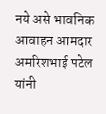नये असे भावनिक आवाहन आमदार अमरिशभाई पटेल यांनी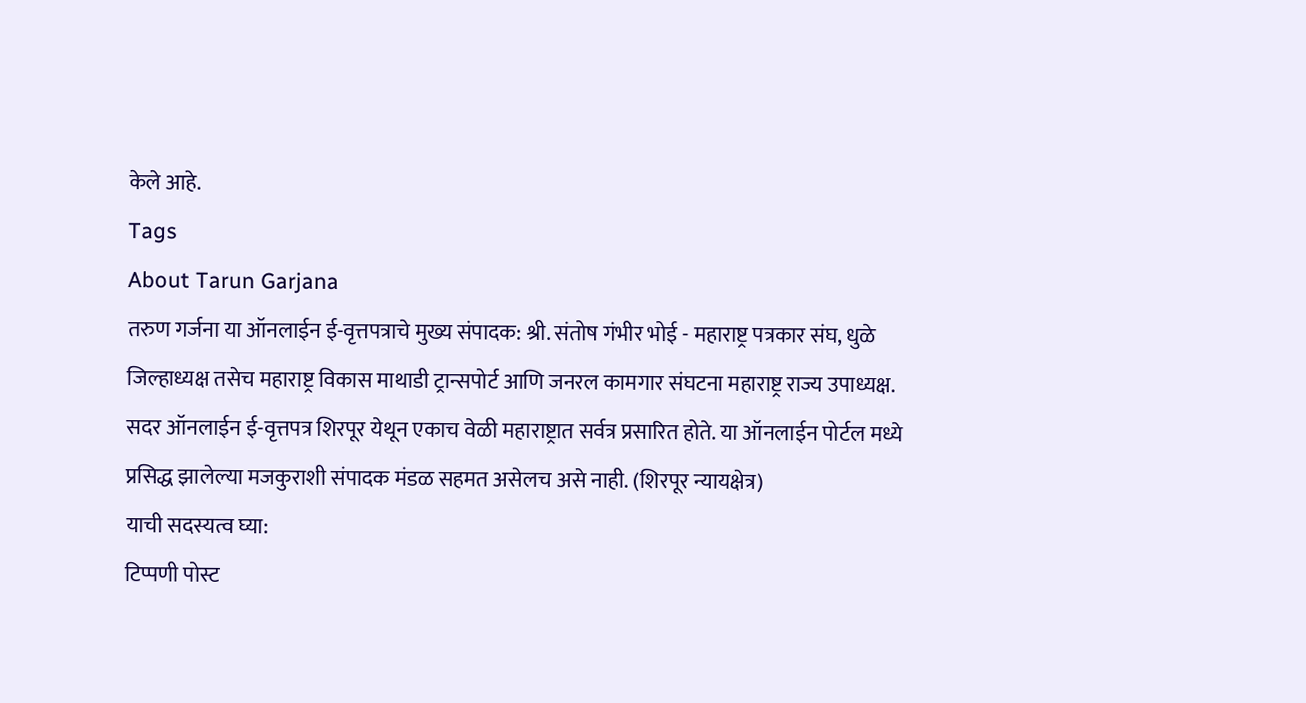केले आहे.
Tags
About Tarun Garjana
तरुण गर्जना या ऑनलाईन ई-वृत्तपत्राचे मुख्य संपादक: श्री. संतोष गंभीर भोई - महाराष्ट्र पत्रकार संघ, धुळे जिल्हाध्यक्ष तसेच महाराष्ट्र विकास माथाडी ट्रान्सपोर्ट आणि जनरल कामगार संघटना महाराष्ट्र राज्य उपाध्यक्ष.
सदर ऑनलाईन ई-वृत्तपत्र शिरपूर येथून एकाच वेळी महाराष्ट्रात सर्वत्र प्रसारित होते. या ऑनलाईन पोर्टल मध्ये प्रसिद्ध झालेल्या मजकुराशी संपादक मंडळ सहमत असेलच असे नाही. (शिरपूर न्यायक्षेत्र)
याची सदस्यत्व घ्या:
टिप्पणी पोस्ट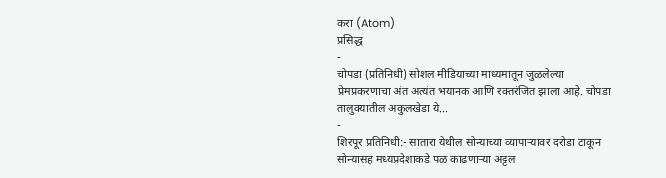करा (Atom)
प्रसिद्ध
-
चोपडा (प्रतिनिधी) सोशल मीडियाच्या माध्यमातून जुळलेल्या प्रेमप्रकरणाचा अंत अत्यंत भयानक आणि रक्तरंजित झाला आहे. चोपडा तालुक्यातील अकुलखेडा ये...
-
शिरपूर प्रतिनिधी:- सातारा येथील सोन्याच्या व्यापाऱ्यावर दरोडा टाकून सोन्यासह मध्यप्रदेशाकडे पळ काढणाऱ्या अट्टल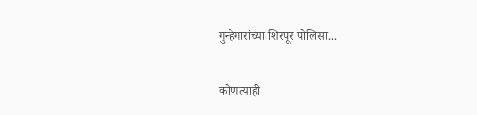गुन्हेगारांच्या शिरपूर पोलिसा...

कोणत्याही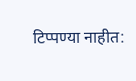टिप्पण्या नाहीत: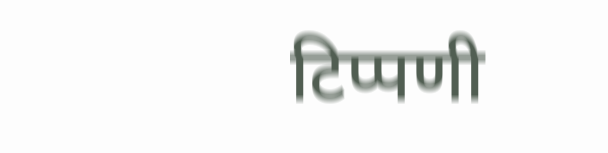टिप्पणी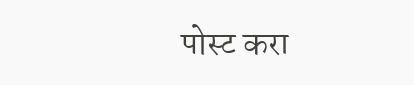पोस्ट करा